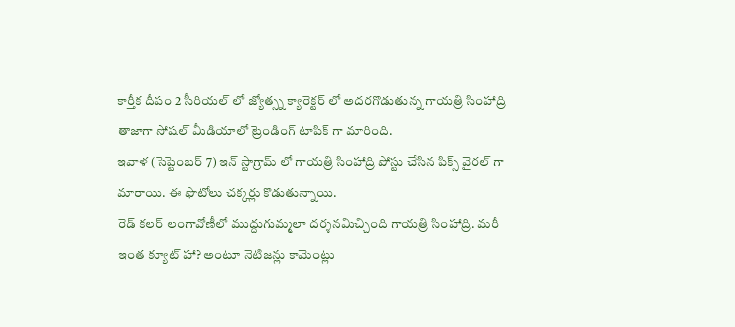కార్తీక దీపం 2 సీరియల్ లో జ్యోత్స్న క్యారెక్టర్ లో అదరగొడుతున్న గాయత్రి సింహాద్రి తాజాగా సోషల్ మీడియాలో ట్రెండింగ్ టాపిక్ గా మారింది.
ఇవాళ (సెప్టెంబర్ 7) ఇన్ స్టాగ్రామ్ లో గాయత్రి సింహాద్రి పోస్టు చేసిన పిక్స్ వైరల్ గా మారాయి. ఈ ఫొటోలు చక్కర్లు కొడుతున్నాయి.
రెడ్ కలర్ లంగావోణీలో ముద్దుగుమ్మలా దర్శనమిచ్చింది గాయత్రి సింహాద్రి. మరీ ఇంత క్యూట్ హా? అంటూ నెటిజన్లు కామెంట్లు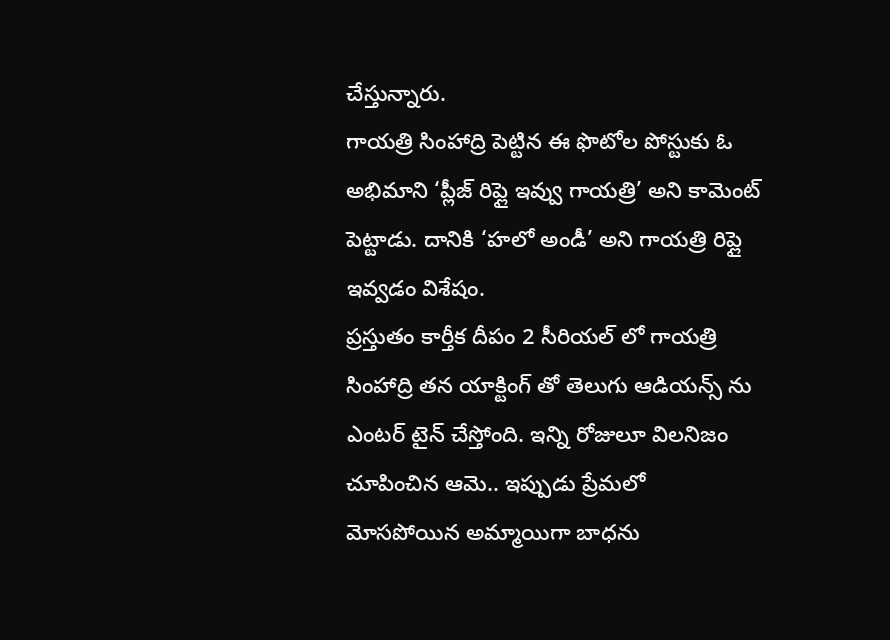చేస్తున్నారు.
గాయత్రి సింహాద్రి పెట్టిన ఈ ఫొటోల పోస్టుకు ఓ అభిమాని ‘ప్లీజ్ రిప్లై ఇవ్వు గాయత్రి’ అని కామెంట్ పెట్టాడు. దానికి ‘హలో అండీ’ అని గాయత్రి రిప్లై ఇవ్వడం విశేషం.
ప్రస్తుతం కార్తీక దీపం 2 సీరియల్ లో గాయత్రి సింహాద్రి తన యాక్టింగ్ తో తెలుగు ఆడియన్స్ ను ఎంటర్ టైన్ చేస్తోంది. ఇన్ని రోజులూ విలనిజం చూపించిన ఆమె.. ఇప్పుడు ప్రేమలో మోసపోయిన అమ్మాయిగా బాధను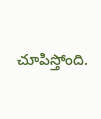చూపిస్తోంది.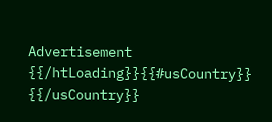Advertisement
{{/htLoading}}{{#usCountry}} {{/usCountry}}